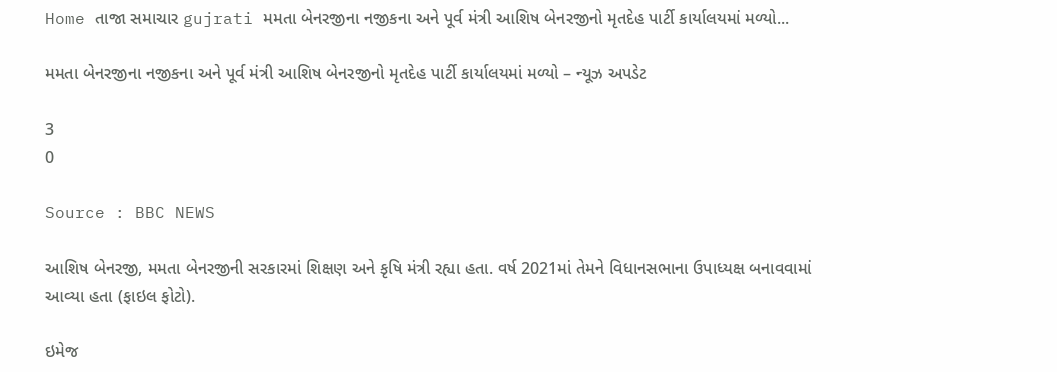Home તાજા સમાચાર gujrati મમતા બેનરજીના નજીકના અને પૂર્વ મંત્રી આશિષ બેનરજીનો મૃતદેહ પાર્ટી કાર્યાલયમાં મળ્યો...

મમતા બેનરજીના નજીકના અને પૂર્વ મંત્રી આશિષ બેનરજીનો મૃતદેહ પાર્ટી કાર્યાલયમાં મળ્યો – ન્યૂઝ અપડેટ

3
0

Source : BBC NEWS

આશિષ બેનરજી, મમતા બેનરજીની સરકારમાં શિક્ષણ અને કૃષિ મંત્રી રહ્યા હતા. વર્ષ 2021માં તેમને વિધાનસભાના ઉપાધ્યક્ષ બનાવવામાં આવ્યા હતા (ફાઇલ ફોટો).

ઇમેજ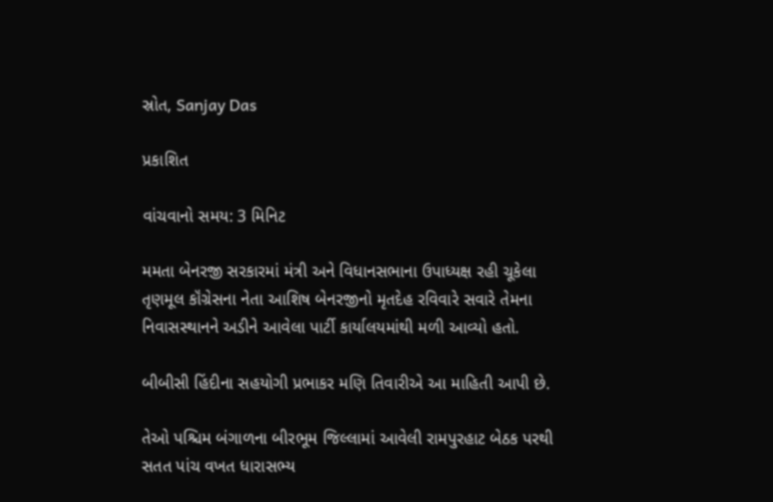સ્રોત, Sanjay Das

પ્રકાશિત

વાંચવાનો સમય: 3 મિનિટ

મમતા બેનરજી સરકારમાં મંત્રી અને વિધાનસભાના ઉપાધ્યક્ષ રહી ચૂકેલા તૃણમૂલ કૉંગ્રેસના નેતા આશિષ બેનરજીનો મૃતદેહ રવિવારે સવારે તેમના નિવાસસ્થાનને અડીને આવેલા પાર્ટી કાર્યાલયમાંથી મળી આવ્યો હતો.

બીબીસી હિંદીના સહયોગી પ્રભાકર મણિ તિવારીએ આ માહિતી આપી છે.

તેઓ પશ્ચિમ બંગાળના બીરભૂમ જિલ્લામાં આવેલી રામપુરહાટ બેઠક પરથી સતત પાંચ વખત ધારાસભ્ય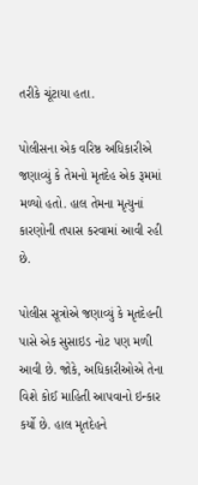તરીકે ચૂંટાયા હતા.

પોલીસના એક વરિષ્ઠ અધિકારીએ જણાવ્યું કે તેમનો મૃતદેહ એક રૂમમાં મળ્યો હતો. હાલ તેમના મૃત્યુનાં કારણોની તપાસ કરવામાં આવી રહી છે.

પોલીસ સૂત્રોએ જણાવ્યું કે મૃતદેહની પાસે એક સુસાઇડ નોટ પણ મળી આવી છે. જોકે, અધિકારીઓએ તેના વિશે કોઈ માહિતી આપવાનો ઇન્કાર કર્યો છે. હાલ મૃતદેહને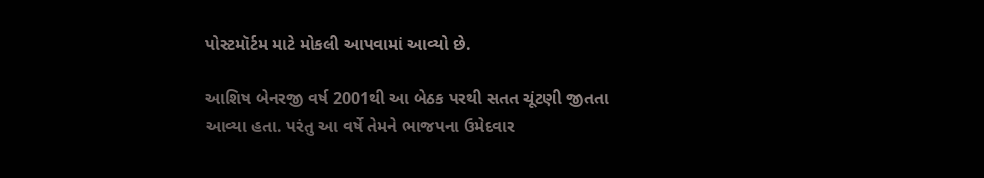પોસ્ટમૉર્ટમ માટે મોકલી આપવામાં આવ્યો છે.

આશિષ બેનરજી વર્ષ 2001થી આ બેઠક પરથી સતત ચૂંટણી જીતતા આવ્યા હતા. પરંતુ આ વર્ષે તેમને ભાજપના ઉમેદવાર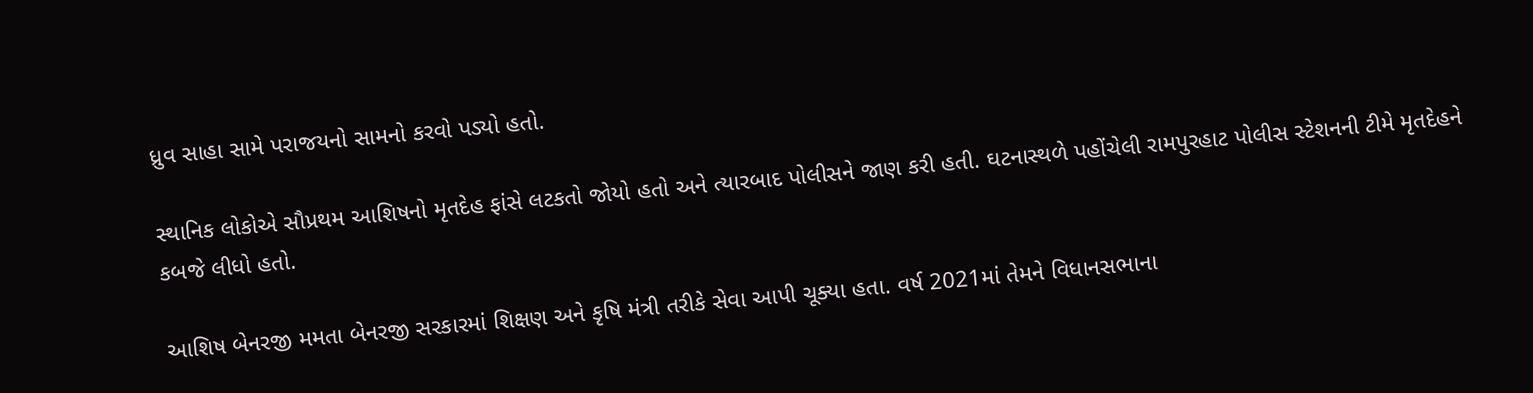ધ્રુવ સાહા સામે પરાજયનો સામનો કરવો પડ્યો હતો.

સ્થાનિક લોકોએ સૌપ્રથમ આશિષનો મૃતદેહ ફાંસે લટકતો જોયો હતો અને ત્યારબાદ પોલીસને જાણ કરી હતી. ઘટનાસ્થળે પહોંચેલી રામપુરહાટ પોલીસ સ્ટેશનની ટીમે મૃતદેહને કબજે લીધો હતો.

આશિષ બેનરજી મમતા બેનરજી સરકારમાં શિક્ષણ અને કૃષિ મંત્રી તરીકે સેવા આપી ચૂક્યા હતા. વર્ષ 2021માં તેમને વિધાનસભાના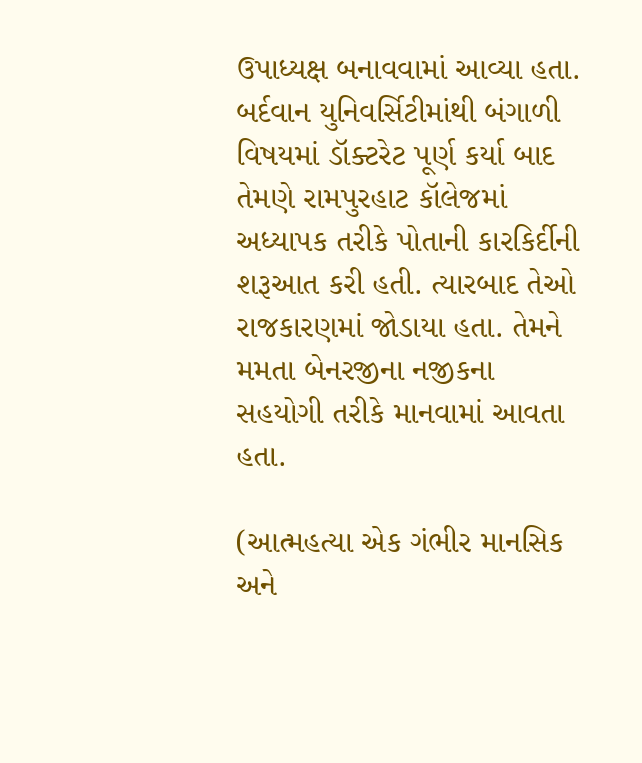ઉપાધ્યક્ષ બનાવવામાં આવ્યા હતા. બર્દવાન યુનિવર્સિટીમાંથી બંગાળી વિષયમાં ડૉક્ટરેટ પૂર્ણ કર્યા બાદ તેમણે રામપુરહાટ કૉલેજમાં અધ્યાપક તરીકે પોતાની કારકિર્દીની શરૂઆત કરી હતી. ત્યારબાદ તેઓ રાજકારણમાં જોડાયા હતા. તેમને મમતા બેનરજીના નજીકના સહયોગી તરીકે માનવામાં આવતા હતા.

(આત્મહત્યા એક ગંભીર માનસિક અને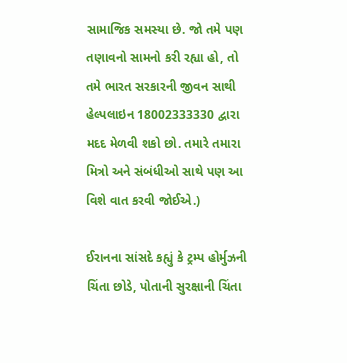સામાજિક સમસ્યા છે. જો તમે પણ તણાવનો સામનો કરી રહ્યા હો, તો તમે ભારત સરકારની જીવન સાથી હેલ્પલાઇન 18002333330 દ્વારા મદદ મેળવી શકો છો. તમારે તમારા મિત્રો અને સંબંધીઓ સાથે પણ આ વિશે વાત કરવી જોઈએ.)

ઈરાનના સાંસદે કહ્યું કે ટ્રમ્પ હોર્મુઝની ચિંતા છોડે, પોતાની સુરક્ષાની ચિંતા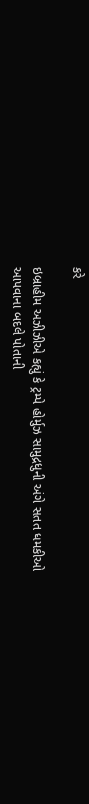કરે

ઇબ્રાહીમ અઝીઝીએ કહ્યું કે ટ્રમ્પે હોર્મુઝ સામુદ્રધુની અંગે સતત ધમકીઓ આપવાના બદલે પોતાની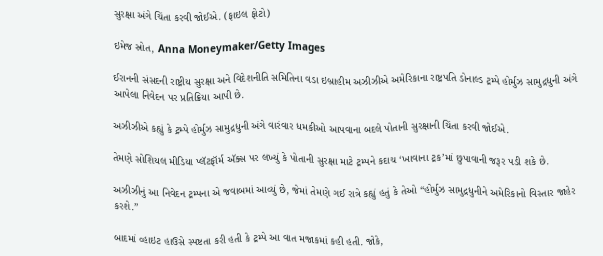સુરક્ષા અંગે ચિંતા કરવી જોઈએ. (ફાઇલ ફોટો)

ઇમેજ સ્રોત, Anna Moneymaker/Getty Images

ઈરાનની સંસદની રાષ્ટ્રીય સુરક્ષા અને વિદેશનીતિ સમિતિના વડા ઇબ્રાહીમ અઝીઝીએ અમેરિકાના રાષ્ટ્રપતિ ડોનાલ્ડ ટ્રમ્પે હોર્મુઝ સામુદ્રધુની અંગે આપેલા નિવેદન પર પ્રતિક્રિયા આપી છે.

અઝીઝીએ કહ્યું કે ટ્રમ્પે હોર્મુઝ સામુદ્રધુની અંગે વારંવાર ધમકીઓ આપવાના બદલે પોતાની સુરક્ષાની ચિંતા કરવી જોઈએ.

તેમણે સોશિયલ મીડિયા પ્લૅટફૉર્મ ઍક્સ પર લખ્યું કે પોતાની સુરક્ષા માટે ટ્રમ્પને કદાચ ‘ખાવાના ટ્રક’માં છુપાવાની જરૂર પડી શકે છે.

અઝીઝીનું આ નિવેદન ટ્રમ્પના એ જવાબમાં આવ્યું છે, જેમાં તેમણે ગઈ રાત્રે કહ્યું હતું કે તેઓ “હોર્મુઝ સામુદ્રધુનીને અમેરિકાનો વિસ્તાર જાહેર કરશે.”

બાદમાં વ્હાઇટ હાઉસે સ્પષ્ટતા કરી હતી કે ટ્રમ્પે આ વાત મજાકમાં કહી હતી. જોકે,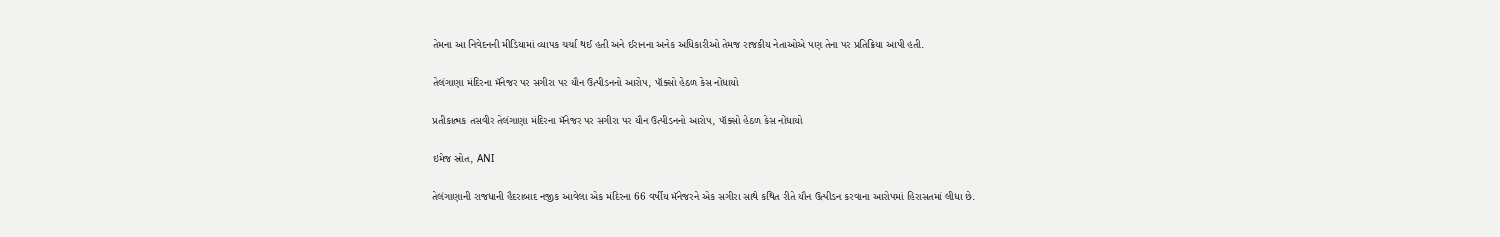તેમના આ નિવેદનની મીડિયામાં વ્યાપક ચર્ચા થઈ હતી અને ઈરાનના અનેક અધિકારીઓ તેમજ રાજકીય નેતાઓએ પણ તેના પર પ્રતિક્રિયા આપી હતી.

તેલંગાણા મંદિરના મૅનેજર પર સગીરા પર યૌન ઉત્પીડનનો આરોપ, પૉક્સો હેઠળ કેસ નોંધાયો

પ્રતીકાત્મક તસવીર તેલંગાણા મંદિરના મૅનેજર પર સગીરા પર યૌન ઉત્પીડનનો આરોપ, પૉક્સો હેઠળ કેસ નોંધાયો

ઇમેજ સ્રોત, ANI

તેલંગાણાની રાજધાની હૈદરાબાદ નજીક આવેલા એક મંદિરના 66 વર્ષીય મૅનેજરને એક સગીરા સાથે કથિત રીતે યૌન ઉત્પીડન કરવાના આરોપમાં હિરાસતમાં લીધા છે.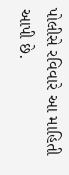પોલીસે રવિવારે આ માહિતી આપી છે.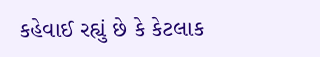કહેવાઈ રહ્યું છે કે કેટલાક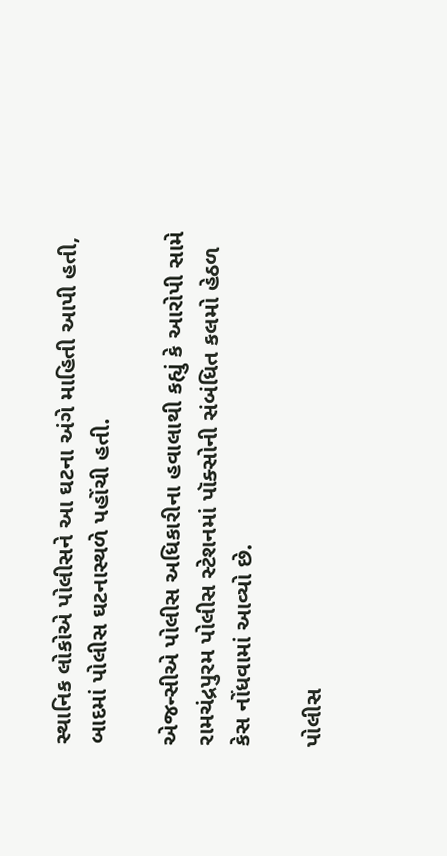સ્થાનિક લોકોએ પોલીસને આ ઘટના અંગે માહિતી આપી હતી, બાદમાં પોલીસ ઘટનાસ્થળે પહોંચી હતી.

એજન્સીએ પોલીસ અધિકારીના હવાલાથી કહ્યું કે આરોપી સામે રામચંદ્રપુરમ પોલીસ સ્ટેશનમાં પૉક્સોની સંબંધિત કલમો હેઠળ કેસ નોંધવામાં આવ્યો છે.

પોલીસ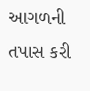આગળની તપાસ કરી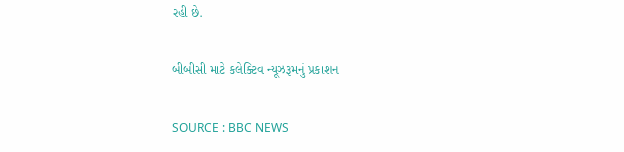રહી છે.

બીબીસી માટે કલેક્ટિવ ન્યૂઝરૂમનું પ્રકાશન

SOURCE : BBC NEWS